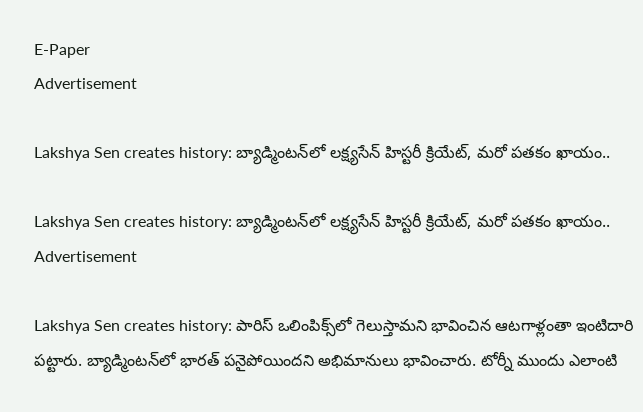E-Paper
Advertisement

Lakshya Sen creates history: బ్యాడ్మింటన్‌లో లక్ష్యసేన్ హిస్టరీ క్రియేట్, మరో పతకం ఖాయం..

Lakshya Sen creates history: బ్యాడ్మింటన్‌లో లక్ష్యసేన్ హిస్టరీ క్రియేట్, మరో పతకం ఖాయం..
Advertisement

Lakshya Sen creates history: పారిస్ ఒలింపిక్స్‌లో గెలుస్తామని భావించిన ఆటగాళ్లంతా ఇంటిదారి పట్టారు. బ్యాడ్మింటన్‌లో భారత్ పనైపోయిందని అభిమానులు భావించారు. టోర్నీ ముందు ఎలాంటి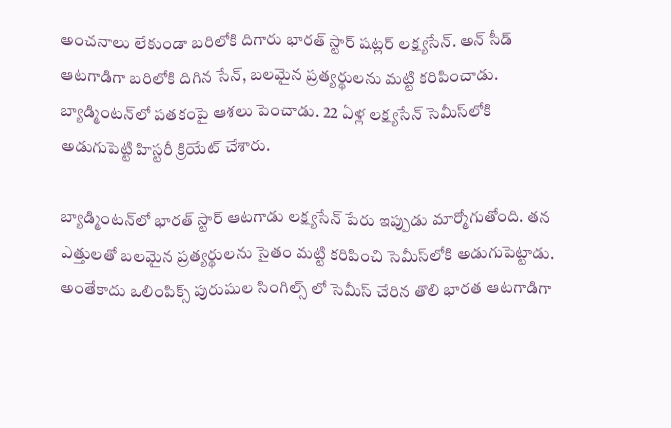అంచనాలు లేకుండా బరిలోకి దిగారు భారత్ స్టార్ షట్లర్ లక్ష్యసేన్. అన్ సీడ్ ఆటగాడిగా బరిలోకి దిగిన సేన్, బలమైన ప్రత్యర్థులను మట్టి కరిపించాడు. బ్యాడ్మింటన్‌లో పతకంపై ఆశలు పెంచాడు. 22 ఏళ్ల లక్ష్యసేన్ సెమీస్‌లోకి అడుగుపెట్టి హిస్టరీ క్రియేట్ చేశారు.

బ్యాడ్మింటన్‌లో భారత్ స్టార్ ఆటగాడు లక్ష్యసేన్ పేరు ఇప్పుడు మార్మోగుతోంది. తన ఎత్తులతో బలమైన ప్రత్యర్థులను సైతం మట్టి కరిపించి సెమీస్‌లోకి అడుగుపెట్టాడు. అంతేకాదు ఒలింపిక్స్ పురుషుల సింగిల్స్‌ లో సెమీస్ చేరిన తొలి భారత ఆటగాడిగా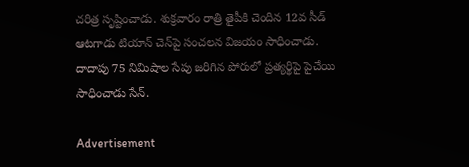చరిత్ర సృష్టించాడు. శుక్రవారం రాత్రి తైపీకి చెందిన 12వ సీడ్ ఆటగాడు టియాన్ చెన్‌పై సంచలన విజయం సాధించాడు. దాదాపు 75 నిమిషాల సేపు జరిగిన పోరులో ప్రత్యర్థిపై పైచేయి సాధించాడు సేన్.

Advertisement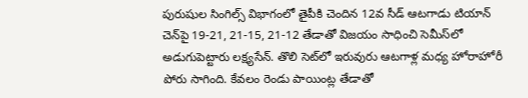పురుషుల సింగిల్స్ విభాగంలో తైపీకి చెందిన 12వ సీడ్ ఆటగాడు టియాన్ చెన్‌పై 19-21, 21-15, 21-12 తేడాతో విజయం సాధించి సెమీస్‌లో అడుగుపెట్టారు లక్ష్యసేన్. తొలి సెట్‌లో ఇరువురు ఆటగాళ్ల మధ్య హోరాహోరీ పోరు సాగింది. కేవలం రెండు పాయింట్ల తేడాతో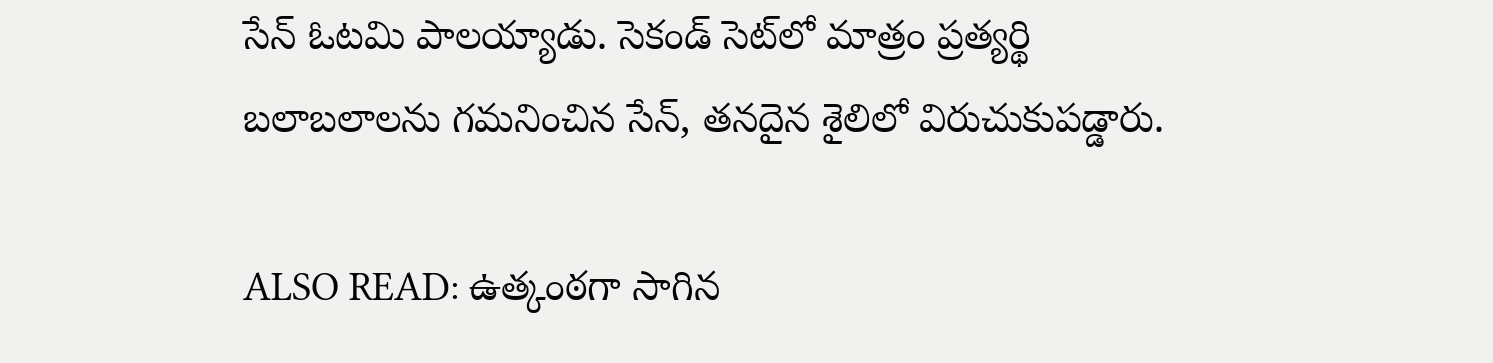సేన్ ఓటమి పాలయ్యాడు. సెకండ్ సెట్‌లో మాత్రం ప్రత్యర్థి బలాబలాలను గమనించిన సేన్, తనదైన శైలిలో విరుచుకుపడ్డారు.

ALSO READ: ఉత్కంఠగా సాగిన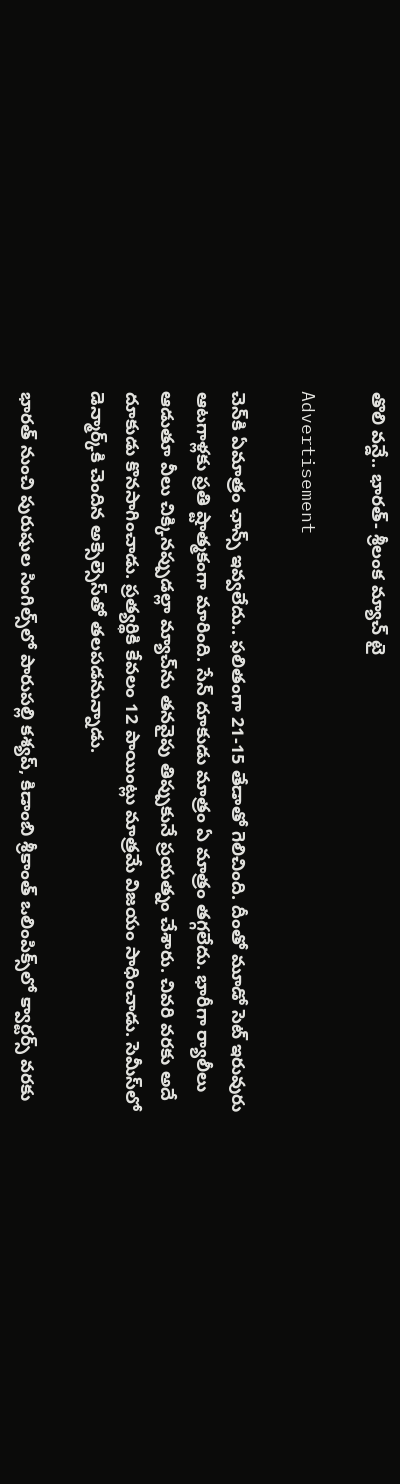తొలి వన్డే.. భారత్‌- శ్రీలంక మ్యాచ్‌ టై

Advertisement

చెన్‌కి ఏమాత్రం ఛాన్స్ ఇవ్వలేదు.. ఫలితంగా 21-15 తేడాతో గెలిచింది. దీంతో మూడో సెట్ ఇరువురు ఆటగాళ్లకు ప్రతి ష్టాత్మకంగా మారింది. సేన్ దూకుడు మాత్రం ఏ మాత్రం తగ్గలేదు. భారీగా ర్యాలీలు ఆడుతూ వీలు చిక్కినప్పుడల్లా మ్యాచ్‌ను తనవైపు తిప్పుకునే ప్రయత్నం చేశారు. చివరి వరకు అదే దూకుడు కొనసాగించాడు. ప్రత్యర్థికి కేవలం 12 పాయింట్లు మాత్రమే విజయం సాధించాడు. సెమీస్‌లో డెన్మార్క్‌కి చెందిన అక్సెల్సెస్‌తో తలపడనున్నాడు.

భారత్ నుంచి పురుషుల సింగిల్స్‌లో పారుపల్లి కశ్యప్, కిడాంబి శ్రీకాంత్ ఒలింపిక్స్‌లో క్వార్టర్స్ వరకు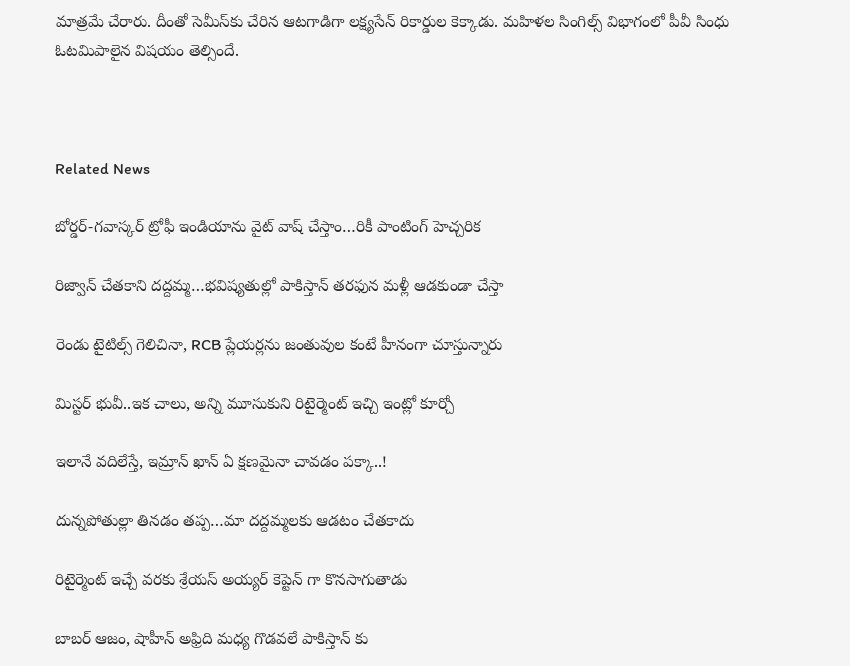మాత్రమే చేరారు. దీంతో సెమీస్‌కు చేరిన ఆటగాడిగా లక్ష్యసేన్ రికార్డుల కెక్కాడు. మహిళల సింగిల్స్ విభాగంలో పీవీ సింధు ఓటమిపాలైన విషయం తెల్సిందే.



Related News

బోర్డర్-గవాస్కర్ ట్రోఫీ ఇండియాను వైట్ వాష్ చేస్తాం…రికీ పాంటింగ్ హెచ్చరిక

రిజ్వాన్ చేత‌కాని ద‌ద్ద‌మ్మ‌…భ‌విష్య‌తుల్లో పాకిస్తాన్ తరఫున మళ్లీ ఆడ‌కుండా చేస్తా

రెండు టైటిల్స్ గెలిచినా, RCB ప్లేయ‌ర్లను జంతువుల కంటే హీనంగా చూస్తున్నారు

మిస్ట‌ర్ భువీ..ఇక చాలు, అన్ని మూసుకుని రిటైర్మెంట్ ఇచ్చి ఇంట్లో కూర్చో

ఇలానే వదిలేస్తే, ఇమ్రాన్ ఖాన్ ఏ క్షణమైనా చావడం పక్కా..!

దున్న‌పోతుల్లా తిన‌డం త‌ప్ప‌…మా ద‌ద్ద‌మ్మ‌ల‌కు ఆడ‌టం చేత‌కాదు

రిటైర్మెంట్ ఇచ్చే వ‌రకు శ్రేయస్ అయ్యర్ కెప్టెన్ గా కొన‌సాగుతాడు

బాబర్ ఆజం, షాహీన్ అఫ్రిది మధ్య గొడవలే పాకిస్తాన్ కు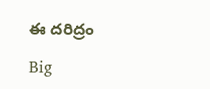ఈ దరిద్రం

Big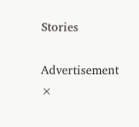Stories

Advertisement
×